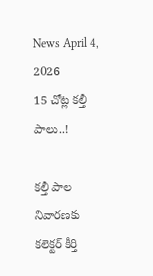News April 4, 2026
15 చోట్ల కల్తీ పాలు..!

కల్తీ పాల నివారణకు కలెక్టర్ కీర్తి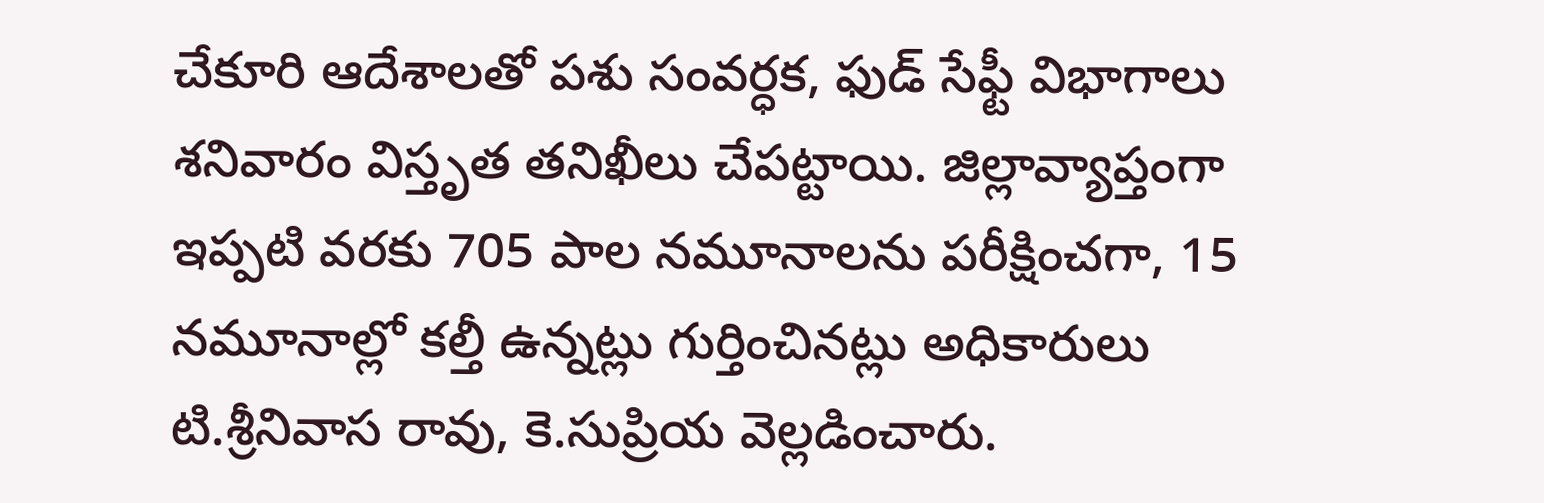చేకూరి ఆదేశాలతో పశు సంవర్ధక, ఫుడ్ సేఫ్టీ విభాగాలు శనివారం విస్తృత తనిఖీలు చేపట్టాయి. జిల్లావ్యాప్తంగా ఇప్పటి వరకు 705 పాల నమూనాలను పరీక్షించగా, 15 నమూనాల్లో కల్తీ ఉన్నట్లు గుర్తించినట్లు అధికారులు టి.శ్రీనివాస రావు, కె.సుప్రియ వెల్లడించారు.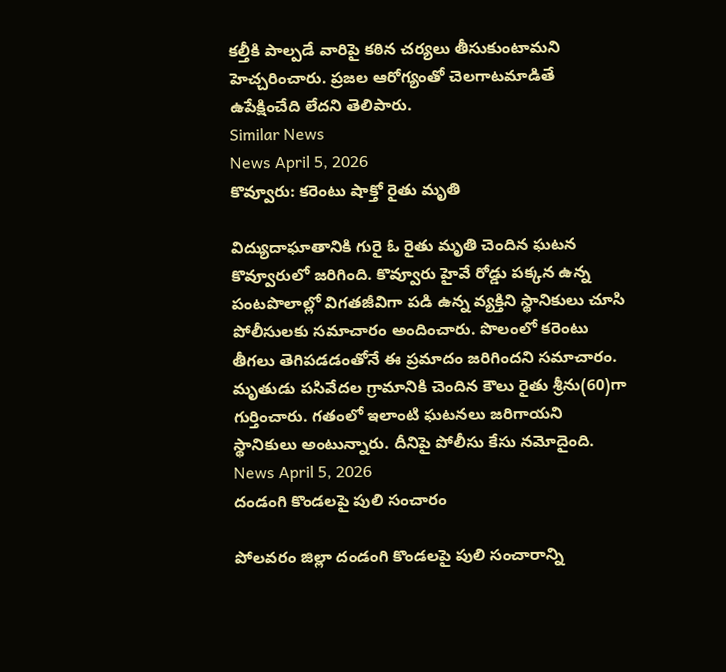కల్తీకి పాల్పడే వారిపై కఠిన చర్యలు తీసుకుంటామని హెచ్చరించారు. ప్రజల ఆరోగ్యంతో చెలగాటమాడితే ఉపేక్షించేది లేదని తెలిపారు.
Similar News
News April 5, 2026
కొవ్వూరు: కరెంటు షాక్తో రైతు మృతి

విద్యుదాఘాతానికి గురై ఓ రైతు మృతి చెందిన ఘటన కొవ్వూరులో జరిగింది. కొవ్వూరు హైవే రోడ్డు పక్కన ఉన్న పంటపొలాల్లో విగతజీవిగా పడి ఉన్న వ్యక్తిని స్థానికులు చూసి పోలీసులకు సమాచారం అందించారు. పొలంలో కరెంటు తీగలు తెగిపడడంతోనే ఈ ప్రమాదం జరిగిందని సమాచారం. మృతుడు పసివేదల గ్రామానికి చెందిన కౌలు రైతు శ్రీను(60)గా గుర్తించారు. గతంలో ఇలాంటి ఘటనలు జరిగాయని స్థానికులు అంటున్నారు. దీనిపై పోలీసు కేసు నమోదైంది.
News April 5, 2026
దండంగి కొండలపై పులి సంచారం

పోలవరం జిల్లా దండంగి కొండలపై పులి సంచారాన్ని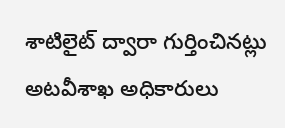శాటిలైట్ ద్వారా గుర్తించినట్లు అటవీశాఖ అధికారులు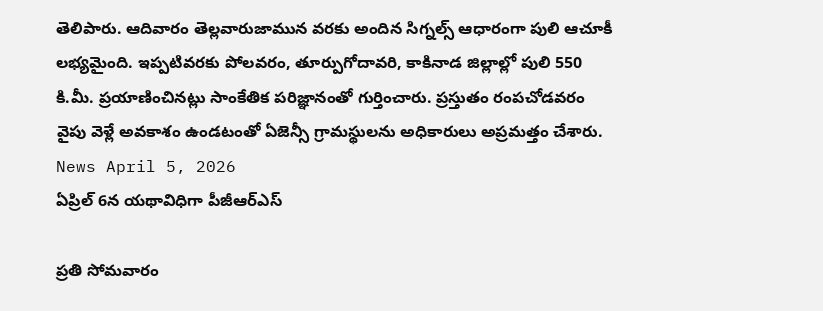తెలిపారు. ఆదివారం తెల్లవారుజామున వరకు అందిన సిగ్నల్స్ ఆధారంగా పులి ఆచూకీ లభ్యమైంది. ఇప్పటివరకు పోలవరం, తూర్పుగోదావరి, కాకినాడ జిల్లాల్లో పులి 550 కి.మీ. ప్రయాణించినట్లు సాంకేతిక పరిజ్ఞానంతో గుర్తించారు. ప్రస్తుతం రంపచోడవరం వైపు వెళ్లే అవకాశం ఉండటంతో ఏజెన్సీ గ్రామస్థులను అధికారులు అప్రమత్తం చేశారు.
News April 5, 2026
ఏప్రిల్ 6న యథావిధిగా పీజీఆర్ఎస్

ప్రతి సోమవారం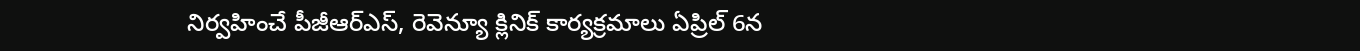నిర్వహించే పీజీఆర్ఎస్, రెవెన్యూ క్లినిక్ కార్యక్రమాలు ఏప్రిల్ 6న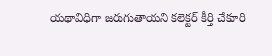యథావిధిగా జరుగుతాయని కలెక్టర్ కీర్తి చేకూరి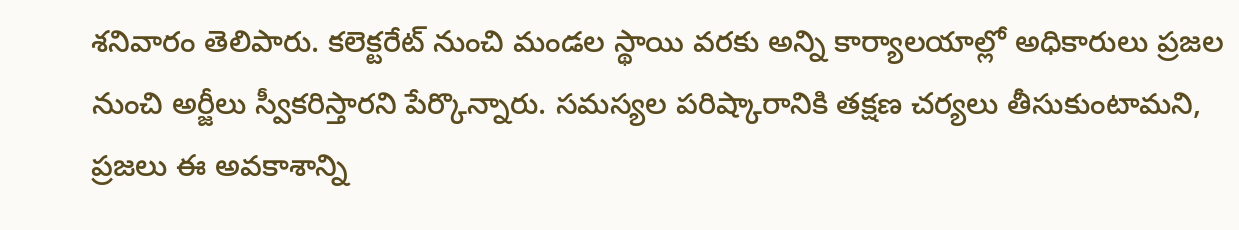శనివారం తెలిపారు. కలెక్టరేట్ నుంచి మండల స్థాయి వరకు అన్ని కార్యాలయాల్లో అధికారులు ప్రజల నుంచి అర్జీలు స్వీకరిస్తారని పేర్కొన్నారు. సమస్యల పరిష్కారానికి తక్షణ చర్యలు తీసుకుంటామని, ప్రజలు ఈ అవకాశాన్ని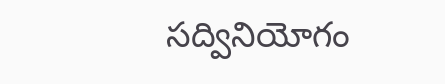సద్వినియోగం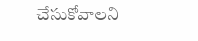చేసుకోవాలని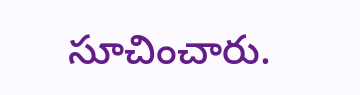సూచించారు.